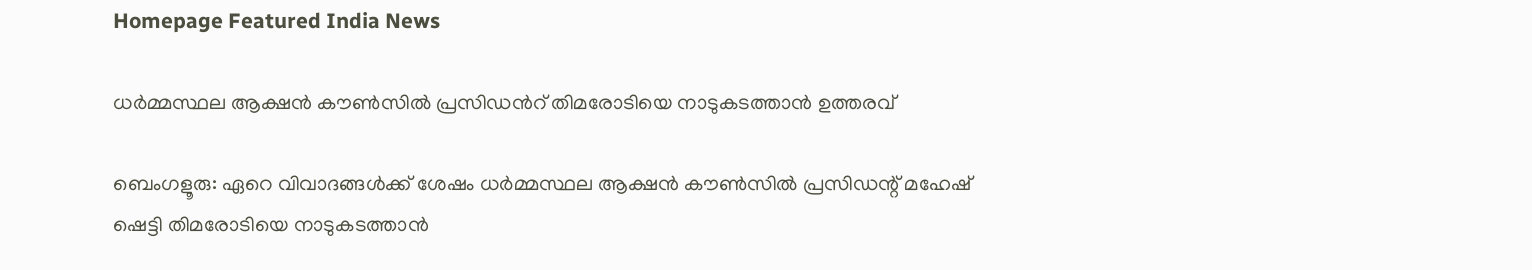Homepage Featured India News

ധർമ്മസ്ഥല ആക്ഷൻ കൗൺസിൽ പ്രസിഡൻറ് തിമരോടിയെ നാടുകടത്താൻ ഉത്തരവ്

ബെംഗളൂരു: ഏറെ വിവാദങ്ങൾക്ക് ശേഷം ധർമ്മസ്ഥല ആക്ഷൻ കൗൺസിൽ പ്രസിഡന്റ് മഹേഷ് ഷെട്ടി തിമരോടിയെ നാടുകടത്താൻ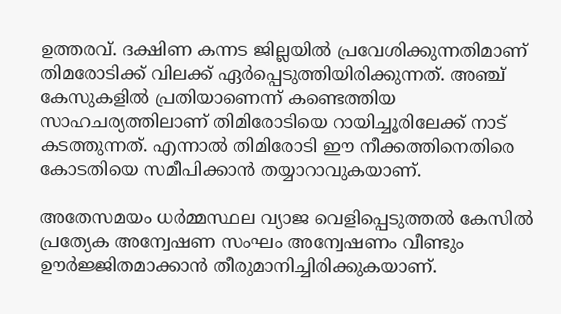ഉത്തരവ്. ദക്ഷിണ കന്നട ജില്ലയിൽ പ്രവേശിക്കുന്നതിമാണ് തിമരോടിക്ക് വിലക്ക് ഏർപ്പെടുത്തിയിരിക്കുന്നത്. അഞ്ച് കേസുകളിൽ പ്രതിയാണെന്ന് കണ്ടെത്തിയ സാഹചര്യത്തിലാണ് തിമിരോടിയെ റായിച്ചൂരിലേക്ക് നാട് കടത്തുന്നത്. എന്നാൽ തിമിരോടി ഈ നീക്കത്തിനെതിരെ കോടതിയെ സമീപിക്കാൻ തയ്യാറാവുകയാണ്.

അതേസമയം ധർമ്മസ്ഥല വ്യാജ വെളിപ്പെടുത്തൽ കേസിൽ പ്രത്യേക അന്വേഷണ സംഘം അന്വേഷണം വീണ്ടും ഊർജ്ജിതമാക്കാൻ തീരുമാനിച്ചിരിക്കുകയാണ്.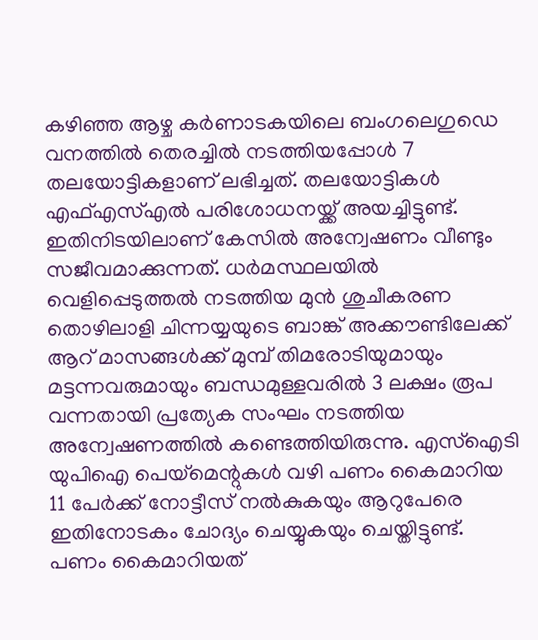കഴിഞ്ഞ ആഴ്ച കർണാടകയിലെ ബംഗലെഗുഡെ വനത്തിൽ തെരച്ചിൽ നടത്തിയപ്പോൾ 7 തലയോട്ടികളാണ് ലഭിച്ചത്. തലയോട്ടികൾ എഫ്എസ്എൽ പരിശോധനയ്ക്ക് അയച്ചിട്ടുണ്ട്. ഇതിനിടയിലാണ് കേസിൽ അന്വേഷണം വീണ്ടും സജീവമാക്കുന്നത്. ധ‍ർമസ്ഥലയിൽ വെളിപ്പെടുത്തൽ നടത്തിയ മുൻ ശുചീകരണ തൊഴിലാളി ചിന്നയ്യയുടെ ബാങ്ക് അക്കൗണ്ടിലേക്ക് ആറ് മാസങ്ങൾക്ക് മുമ്പ് തിമരോടിയുമായും മട്ടന്നവരുമായും ബന്ധമുള്ളവരിൽ 3 ലക്ഷം രൂപ വന്നതായി പ്രത്യേക സംഘം നടത്തിയ അന്വേഷണത്തിൽ കണ്ടെത്തിയിരുന്നു. എസ്ഐടി യുപിഐ പെയ്മെന്റുകൾ വഴി പണം കൈമാറിയ 11 പേർക്ക് നോട്ടീസ് നൽകുകയും ആറുപേരെ ഇതിനോടകം ചോദ്യം ചെയ്യുകയും ചെയ്തിട്ടുണ്ട്. പണം കൈമാറിയത്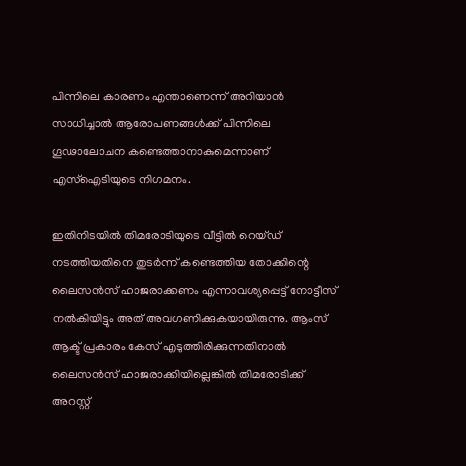പിന്നിലെ കാരണം എന്താണെന്ന് അറിയാൻ സാധിച്ചാൽ ആരോപണങ്ങൾക്ക് പിന്നിലെ ഗൂഢാലോചന കണ്ടെത്താനാകുമെന്നാണ് എസ്ഐടിയുടെ നിഗമനം.

ഇതിനിടയിൽ തിമരോടിയുടെ വീട്ടിൽ റെയ്ഡ് നടത്തിയതിനെ തുടർന്ന് കണ്ടെത്തിയ തോക്കിന്റെ ലൈസൻസ് ഹാജരാക്കണം എന്നാവശ്യപ്പെട്ട് നോട്ടീസ് നൽകിയിട്ടും അത് അവഗണിക്കുകയായിരുന്നു. ആംസ് ആക്ട് പ്രകാരം കേസ് എടുത്തിരിക്കുന്നതിനാൽ ലൈസൻസ് ഹാജരാക്കിയില്ലെങ്കിൽ തിമരോടിക്ക് അറസ്റ്റ്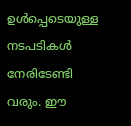ഉൾപ്പെടെയുള്ള നടപടികൾ നേരിടേണ്ടി വരും. ഈ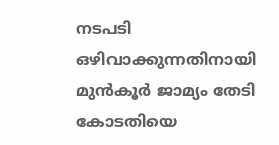നടപടി ഒഴിവാക്കുന്നതിനായി മുൻകൂർ ജാമ്യം തേടി കോടതിയെ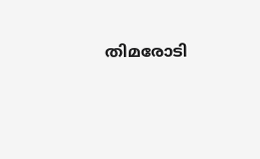തിമരോടി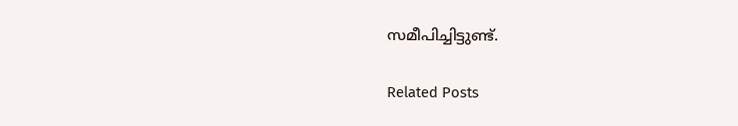സമീപിച്ചിട്ടുണ്ട്.

Related Posts